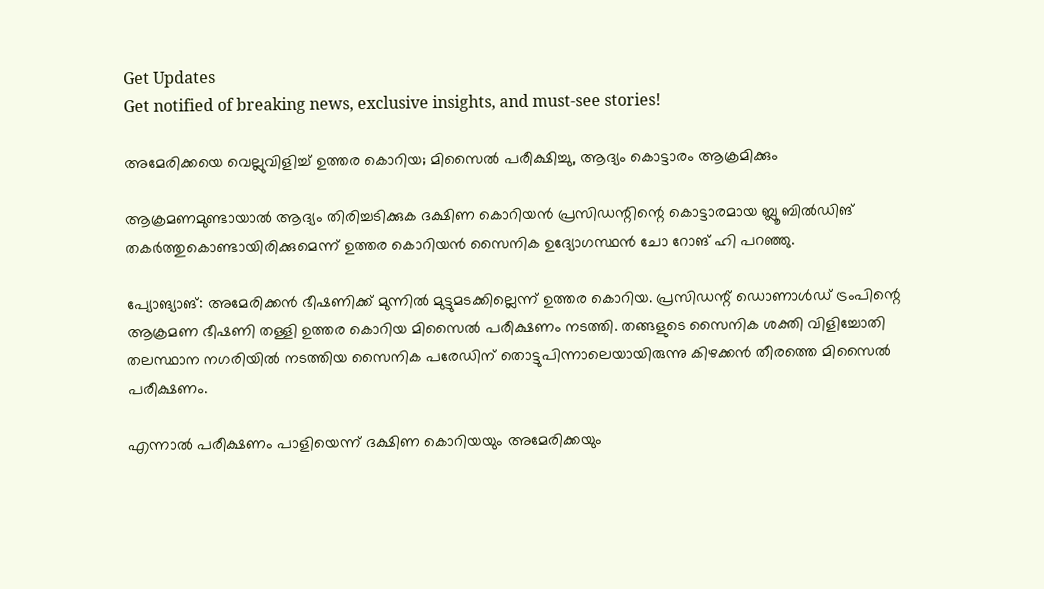Get Updates
Get notified of breaking news, exclusive insights, and must-see stories!

അമേരിക്കയെ വെല്ലുവിളിച്ച് ഉത്തര കൊറിയ; മിസൈല്‍ പരീക്ഷിച്ചു, ആദ്യം കൊട്ടാരം ആക്രമിക്കും

ആക്രമണമുണ്ടായാല്‍ ആദ്യം തിരിച്ചടിക്കുക ദക്ഷിണ കൊറിയന്‍ പ്രസിഡന്റിന്റെ കൊട്ടാരമായ ബ്ലൂ ബില്‍ഡിങ് തകര്‍ത്തുകൊണ്ടായിരിക്കുമെന്ന് ഉത്തര കൊറിയന്‍ സൈനിക ഉദ്യോഗസ്ഥന്‍ ചോ റോങ് ഹി പറഞ്ഞു.

പ്യോങ്യാങ്: അമേരിക്കന്‍ ഭീഷണിക്ക് മുന്നില്‍ മുട്ടുമടക്കില്ലെന്ന് ഉത്തര കൊറിയ. പ്രസിഡന്റ് ഡൊണാള്‍ഡ് ട്രംപിന്റെ ആക്രമണ ഭീഷണി തള്ളി ഉത്തര കൊറിയ മിസൈല്‍ പരീക്ഷണം നടത്തി. തങ്ങളുടെ സൈനിക ശക്തി വിളിച്ചോതി തലസ്ഥാന നഗരിയില്‍ നടത്തിയ സൈനിക പരേഡിന് തൊട്ടുപിന്നാലെയായിരുന്നു കിഴക്കന്‍ തീരത്തെ മിസൈല്‍ പരീക്ഷണം.

എന്നാല്‍ പരീക്ഷണം പാളിയെന്ന് ദക്ഷിണ കൊറിയയും അമേരിക്കയും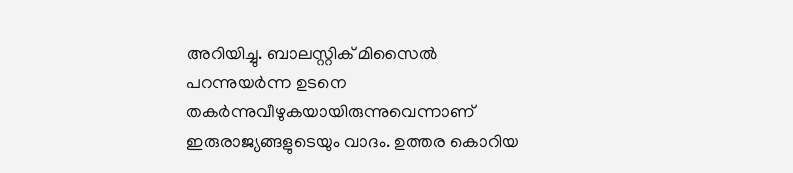അറിയിച്ചു. ബാലസ്റ്റിക് മിസൈല്‍ പറന്നുയര്‍ന്ന ഉടനെ തകര്‍ന്നുവീഴുകയായിരുന്നുവെന്നാണ് ഇരുരാജ്യങ്ങളുടെയും വാദം. ഉത്തര കൊറിയ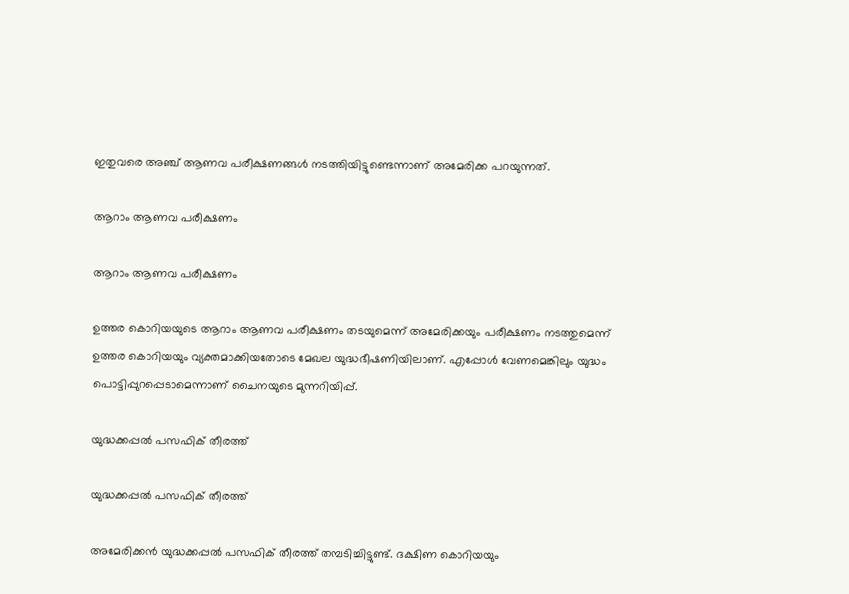ഇതുവരെ അഞ്ച് ആണവ പരീക്ഷണങ്ങള്‍ നടത്തിയിട്ടുണ്ടെന്നാണ് അമേരിക്ക പറയുന്നത്.

ആറാം ആണവ പരീക്ഷണം

ആറാം ആണവ പരീക്ഷണം

ഉത്തര കൊറിയയുടെ ആറാം ആണവ പരീക്ഷണം തടയുമെന്ന് അമേരിക്കയും പരീക്ഷണം നടത്തുമെന്ന് ഉത്തര കൊറിയയും വ്യക്തമാക്കിയതോടെ മേഖല യുദ്ധഭീഷണിയിലാണ്. എപ്പോള്‍ വേണമെങ്കിലും യുദ്ധം പൊട്ടിപ്പുറപ്പെടാമെന്നാണ് ചൈനയുടെ മുന്നറിയിപ്പ്.

യുദ്ധക്കപ്പല്‍ പസഫിക് തീരത്ത്

യുദ്ധക്കപ്പല്‍ പസഫിക് തീരത്ത്

അമേരിക്കന്‍ യുദ്ധക്കപ്പല്‍ പസഫിക് തീരത്ത് തമ്പടിച്ചിട്ടുണ്ട്. ദക്ഷിണ കൊറിയയും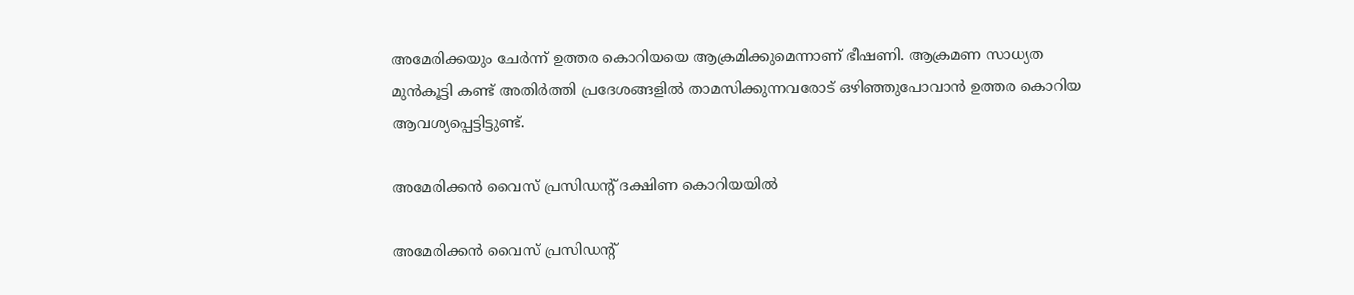അമേരിക്കയും ചേര്‍ന്ന് ഉത്തര കൊറിയയെ ആക്രമിക്കുമെന്നാണ് ഭീഷണി. ആക്രമണ സാധ്യത മുന്‍കൂട്ടി കണ്ട് അതിര്‍ത്തി പ്രദേശങ്ങളില്‍ താമസിക്കുന്നവരോട് ഒഴിഞ്ഞുപോവാന്‍ ഉത്തര കൊറിയ ആവശ്യപ്പെട്ടിട്ടുണ്ട്.

അമേരിക്കന്‍ വൈസ് പ്രസിഡന്റ് ദക്ഷിണ കൊറിയയില്‍

അമേരിക്കന്‍ വൈസ് പ്രസിഡന്റ്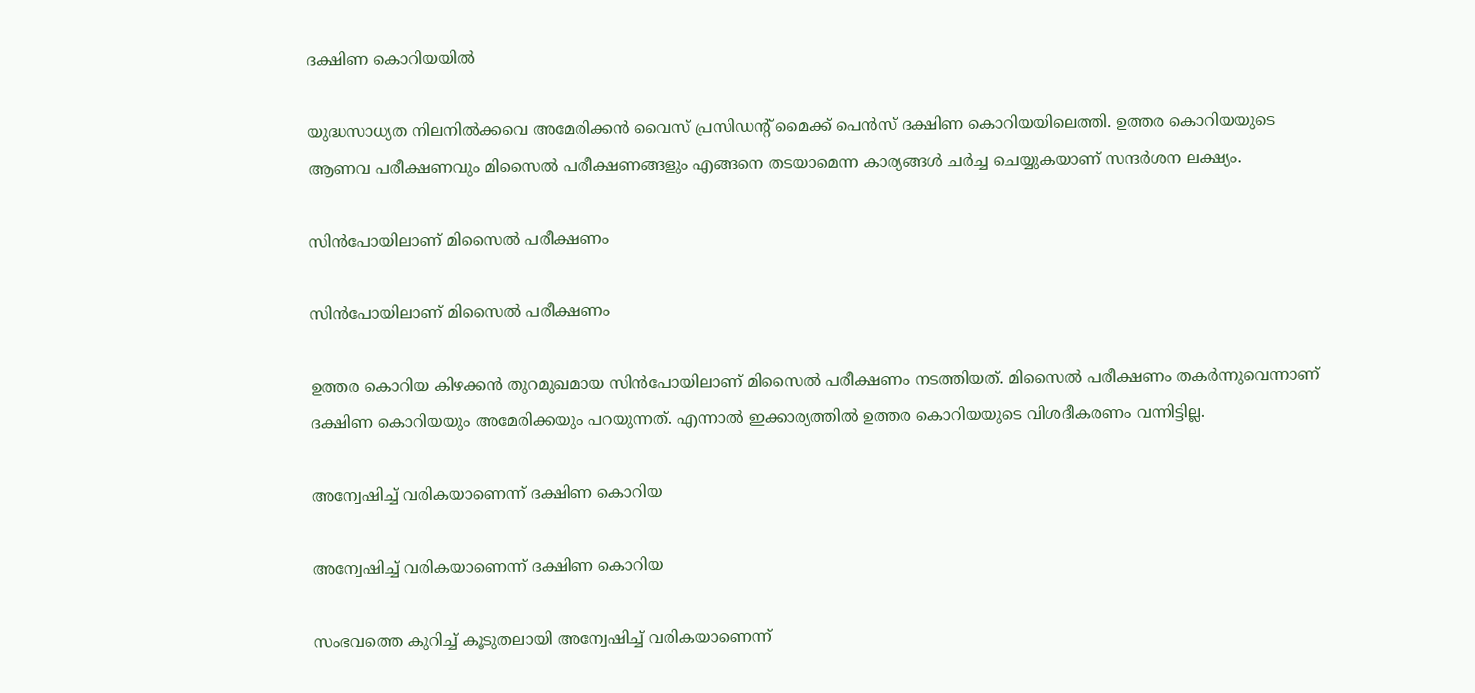ദക്ഷിണ കൊറിയയില്‍

യുദ്ധസാധ്യത നിലനില്‍ക്കവെ അമേരിക്കന്‍ വൈസ് പ്രസിഡന്റ് മൈക്ക് പെന്‍സ് ദക്ഷിണ കൊറിയയിലെത്തി. ഉത്തര കൊറിയയുടെ ആണവ പരീക്ഷണവും മിസൈല്‍ പരീക്ഷണങ്ങളും എങ്ങനെ തടയാമെന്ന കാര്യങ്ങള്‍ ചര്‍ച്ച ചെയ്യുകയാണ് സന്ദര്‍ശന ലക്ഷ്യം.

സിന്‍പോയിലാണ് മിസൈല്‍ പരീക്ഷണം

സിന്‍പോയിലാണ് മിസൈല്‍ പരീക്ഷണം

ഉത്തര കൊറിയ കിഴക്കന്‍ തുറമുഖമായ സിന്‍പോയിലാണ് മിസൈല്‍ പരീക്ഷണം നടത്തിയത്. മിസൈല്‍ പരീക്ഷണം തകര്‍ന്നുവെന്നാണ് ദക്ഷിണ കൊറിയയും അമേരിക്കയും പറയുന്നത്. എന്നാല്‍ ഇക്കാര്യത്തില്‍ ഉത്തര കൊറിയയുടെ വിശദീകരണം വന്നിട്ടില്ല.

അന്വേഷിച്ച് വരികയാണെന്ന് ദക്ഷിണ കൊറിയ

അന്വേഷിച്ച് വരികയാണെന്ന് ദക്ഷിണ കൊറിയ

സംഭവത്തെ കുറിച്ച് കൂടുതലായി അന്വേഷിച്ച് വരികയാണെന്ന്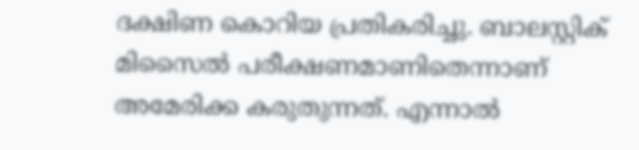ദക്ഷിണ കൊറിയ പ്രതികരിച്ചു. ബാലസ്റ്റിക് മിസൈല്‍ പരീക്ഷണമാണിതെന്നാണ് അമേരിക്ക കരുതുന്നത്. എന്നാല്‍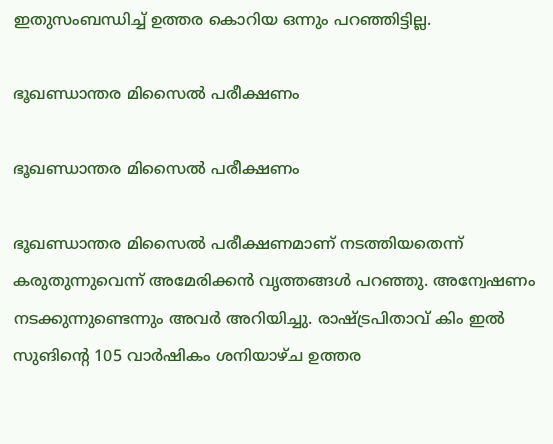ഇതുസംബന്ധിച്ച് ഉത്തര കൊറിയ ഒന്നും പറഞ്ഞിട്ടില്ല.

ഭൂഖണ്ഡാന്തര മിസൈല്‍ പരീക്ഷണം

ഭൂഖണ്ഡാന്തര മിസൈല്‍ പരീക്ഷണം

ഭൂഖണ്ഡാന്തര മിസൈല്‍ പരീക്ഷണമാണ് നടത്തിയതെന്ന് കരുതുന്നുവെന്ന് അമേരിക്കന്‍ വൃത്തങ്ങള്‍ പറഞ്ഞു. അന്വേഷണം നടക്കുന്നുണ്ടെന്നും അവര്‍ അറിയിച്ചു. രാഷ്ട്രപിതാവ് കിം ഇല്‍ സുങിന്റെ 105 വാര്‍ഷികം ശനിയാഴ്ച ഉത്തര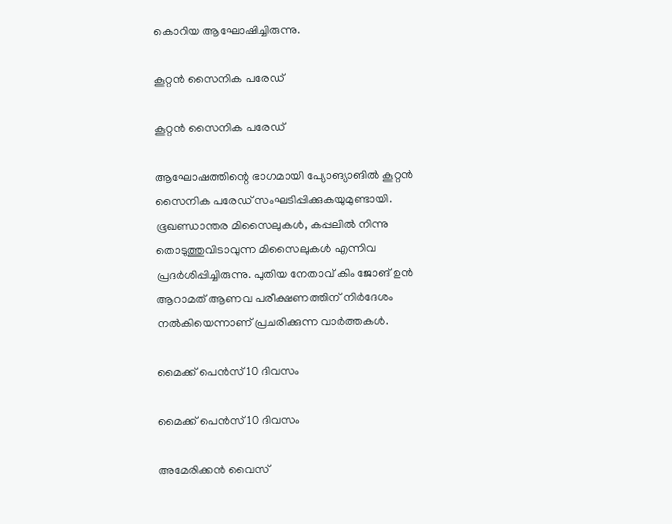കൊറിയ ആഘോഷിച്ചിരുന്നു.

കൂറ്റന്‍ സൈനിക പരേഡ്

കൂറ്റന്‍ സൈനിക പരേഡ്

ആഘോഷത്തിന്റെ ഭാഗമായി പ്യോങ്യാങില്‍ കൂറ്റന്‍ സൈനിക പരേഡ് സംഘടിപ്പിക്കുകയുമുണ്ടായി. ഭൂഖണ്ഡാന്തര മിസൈലുകള്‍, കപ്പലില്‍ നിന്നു തൊടുത്തുവിടാവുന്ന മിസൈലുകള്‍ എന്നിവ പ്രദര്‍ശിപ്പിച്ചിരുന്നു. പുതിയ നേതാവ് കിം ജോങ് ഉന്‍ ആറാമത് ആണവ പരീക്ഷണത്തിന് നിര്‍ദേശം നല്‍കിയെന്നാണ് പ്രചരിക്കുന്ന വാര്‍ത്തകള്‍.

മൈക്ക് പെന്‍സ് 10 ദിവസം

മൈക്ക് പെന്‍സ് 10 ദിവസം

അമേരിക്കന്‍ വൈസ്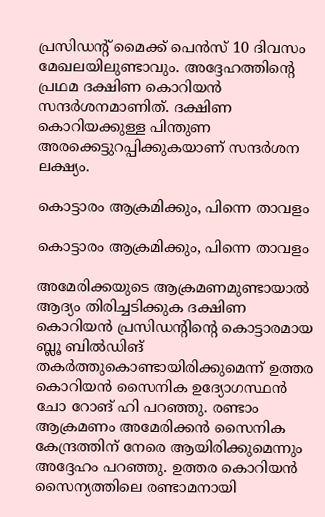പ്രസിഡന്റ് മൈക്ക് പെന്‍സ് 10 ദിവസം മേഖലയിലുണ്ടാവും. അദ്ദേഹത്തിന്റെ പ്രഥമ ദക്ഷിണ കൊറിയന്‍ സന്ദര്‍ശനമാണിത്. ദക്ഷിണ കൊറിയക്കുള്ള പിന്തുണ അരക്കെട്ടുറപ്പിക്കുകയാണ് സന്ദര്‍ശന ലക്ഷ്യം.

കൊട്ടാരം ആക്രമിക്കും, പിന്നെ താവളം

കൊട്ടാരം ആക്രമിക്കും, പിന്നെ താവളം

അമേരിക്കയുടെ ആക്രമണമുണ്ടായാല്‍ ആദ്യം തിരിച്ചടിക്കുക ദക്ഷിണ കൊറിയന്‍ പ്രസിഡന്റിന്റെ കൊട്ടാരമായ ബ്ലൂ ബില്‍ഡിങ് തകര്‍ത്തുകൊണ്ടായിരിക്കുമെന്ന് ഉത്തര കൊറിയന്‍ സൈനിക ഉദ്യോഗസ്ഥന്‍ ചോ റോങ് ഹി പറഞ്ഞു. രണ്ടാം ആക്രമണം അമേരിക്കന്‍ സൈനിക കേന്ദ്രത്തിന് നേരെ ആയിരിക്കുമെന്നും അദ്ദേഹം പറഞ്ഞു. ഉത്തര കൊറിയന്‍ സൈന്യത്തിലെ രണ്ടാമനായി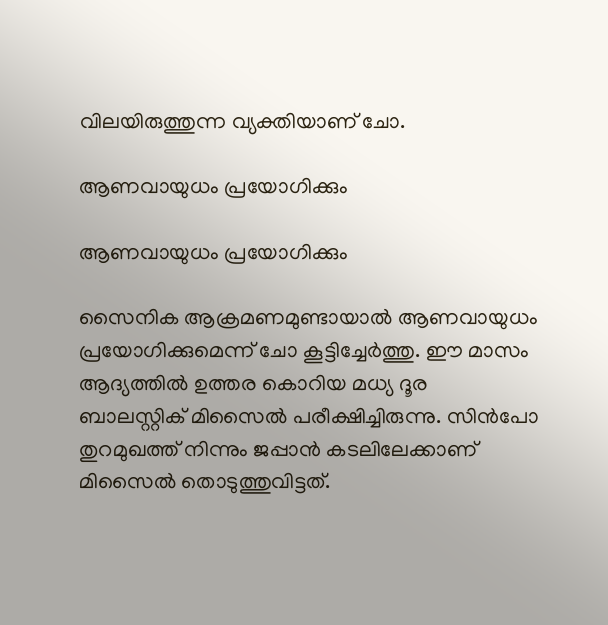വിലയിരുത്തുന്ന വ്യക്തിയാണ് ചോ.

ആണവായുധം പ്രയോഗിക്കും

ആണവായുധം പ്രയോഗിക്കും

സൈനിക ആക്രമണമുണ്ടായാല്‍ ആണവായുധം പ്രയോഗിക്കുമെന്ന് ചോ കൂട്ടിച്ചേര്‍ത്തു. ഈ മാസം ആദ്യത്തില്‍ ഉത്തര കൊറിയ മധ്യ ദൂര ബാലസ്റ്റിക് മിസൈല്‍ പരീക്ഷിച്ചിരുന്നു. സിന്‍പോ തുറമുഖത്ത് നിന്നും ജപ്പാന്‍ കടലിലേക്കാണ് മിസൈല്‍ തൊടുത്തുവിട്ടത്.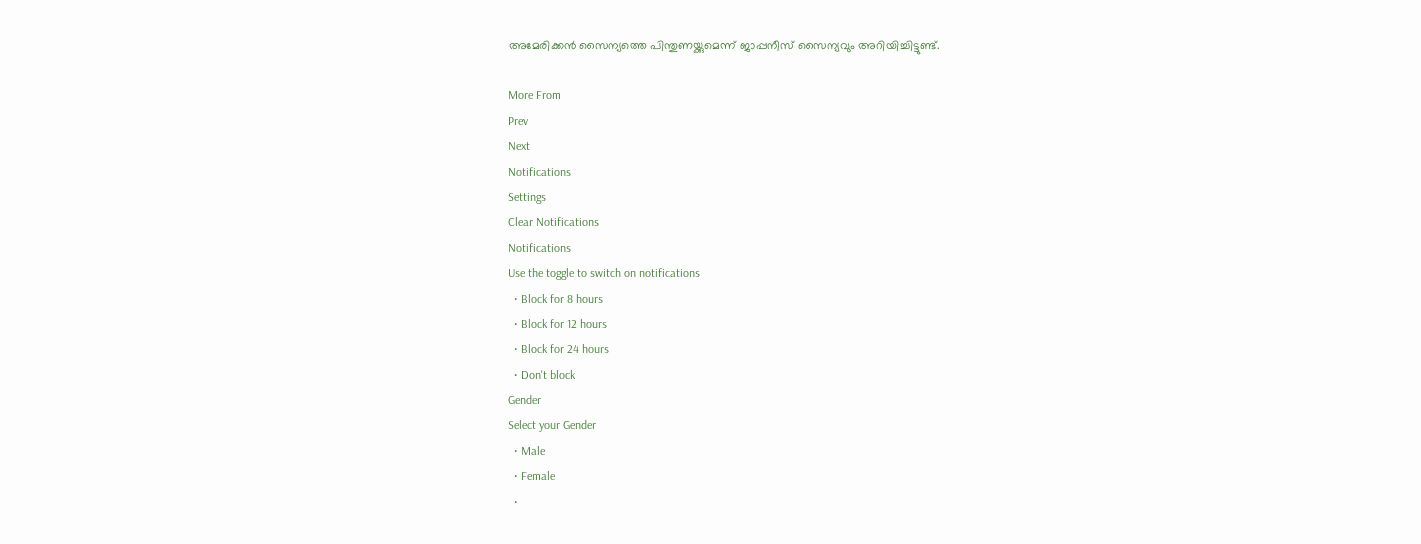അമേരിക്കന്‍ സൈന്യത്തെ പിന്തുണയ്ക്കുമെന്ന് ജാപ്പനീസ് സൈന്യവും അറിയിച്ചിട്ടുണ്ട്.

More From
Prev
Next
Notifications
Settings
Clear Notifications
Notifications
Use the toggle to switch on notifications
  • Block for 8 hours
  • Block for 12 hours
  • Block for 24 hours
  • Don't block
Gender
Select your Gender
  • Male
  • Female
  •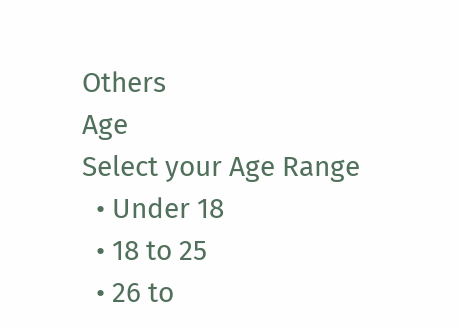Others
Age
Select your Age Range
  • Under 18
  • 18 to 25
  • 26 to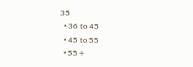35
  • 36 to 45
  • 45 to 55
  • 55+